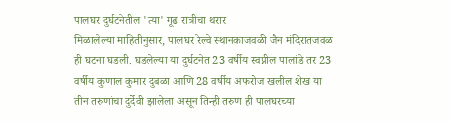पालघर दुर्घटनेतील 'त्या' गूढ रात्रीचा थरार
मिळालेल्या माहितीनुसार, पालघर रेल्वे स्थानकाजवळी जैन मंदिरातजवळ ही घटना घडली. घडलेल्या या दुर्घटनेत 23 वर्षीय स्वप्नील पालांडे तर 23 वर्षीय कुणाल कुमार दुबळा आणि 28 वर्षीय अफरोज खलील शेख या तीन तरुणांचा दुर्देवी झालेला असून तिन्ही तरुण ही पालघरच्या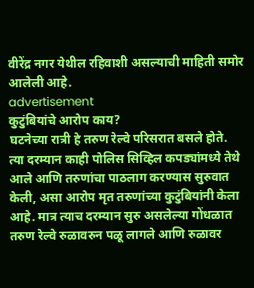वीरेंद्र नगर येथील रहिवाशी असल्याची माहिती समोर आलेली आहे.
advertisement
कुटुंबियांचे आरोप काय?
घटनेच्या रात्री हे तरुण रेल्वे परिसरात बसले होते. त्या दरम्यान काही पोलिस सिव्हिल कपड्यांमध्ये तेथे आले आणि तरुणांचा पाठलाग करण्यास सुरुवात केली, असा आरोप मृत तरुणांच्या कुटुंबियांनी केला आहे. मात्र त्याच दरम्यान सुरु असलेल्या गोंधळात तरुण रेल्वे रुळावरुन पळू लागले आणि रुळावर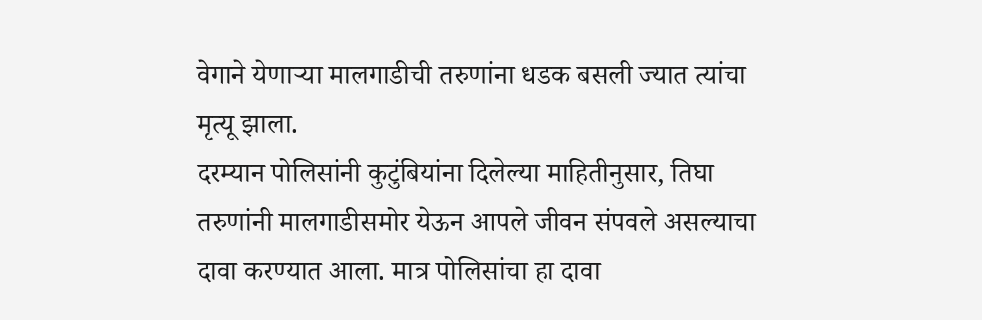वेगाने येणाऱ्या मालगाडीची तरुणांना धडक बसली ज्यात त्यांचा मृत्यू झाला.
दरम्यान पोलिसांनी कुटुंबियांना दिलेल्या माहितीनुसार, तिघा तरुणांनी मालगाडीसमोर येऊन आपले जीवन संपवले असल्याचा दावा करण्यात आला. मात्र पोलिसांचा हा दावा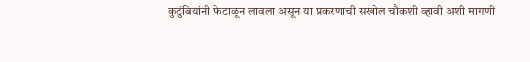कुटुंबियांनी फेटाळून लावला असून या प्रकरणाची सखोल चौकशी व्हावी अशी मागणी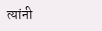त्यांनी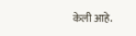केली आहे.